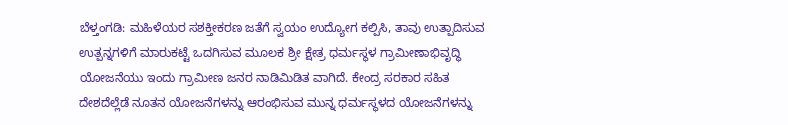ಬೆಳ್ತಂಗಡಿ: ಮಹಿಳೆಯರ ಸಶಕ್ತೀಕರಣ ಜತೆಗೆ ಸ್ವಯಂ ಉದ್ಯೋಗ ಕಲ್ಪಿಸಿ, ತಾವು ಉತ್ಪಾದಿಸುವ ಉತ್ಪನ್ನಗಳಿಗೆ ಮಾರುಕಟ್ಟೆ ಒದಗಿಸುವ ಮೂಲಕ ಶ್ರೀ ಕ್ಷೇತ್ರ ಧರ್ಮಸ್ಥಳ ಗ್ರಾಮೀಣಾಭಿವೃದ್ಧಿ ಯೋಜನೆಯು ಇಂದು ಗ್ರಾಮೀಣ ಜನರ ನಾಡಿಮಿಡಿತ ವಾಗಿದೆ. ಕೇಂದ್ರ ಸರಕಾರ ಸಹಿತ ದೇಶದೆಲ್ಲೆಡೆ ನೂತನ ಯೋಜನೆಗಳನ್ನು ಆರಂಭಿಸುವ ಮುನ್ನ ಧರ್ಮಸ್ಥಳದ ಯೋಜನೆಗಳನ್ನು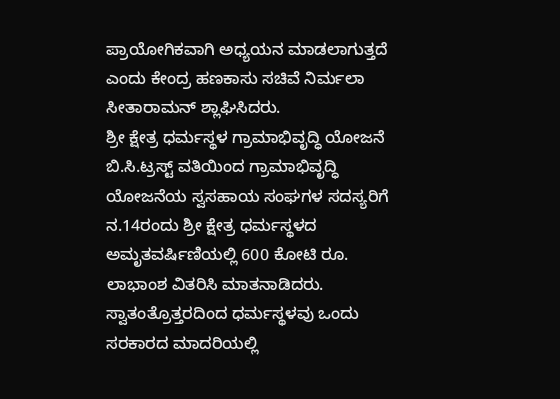ಪ್ರಾಯೋಗಿಕವಾಗಿ ಅಧ್ಯಯನ ಮಾಡಲಾಗುತ್ತದೆ ಎಂದು ಕೇಂದ್ರ ಹಣಕಾಸು ಸಚಿವೆ ನಿರ್ಮಲಾ ಸೀತಾರಾಮನ್ ಶ್ಲಾಘಿಸಿದರು.
ಶ್ರೀ ಕ್ಷೇತ್ರ ಧರ್ಮಸ್ಥಳ ಗ್ರಾಮಾಭಿವೃದ್ಧಿ ಯೋಜನೆ ಬಿ.ಸಿ.ಟ್ರಸ್ಟ್ ವತಿಯಿಂದ ಗ್ರಾಮಾಭಿವೃದ್ಧಿ ಯೋಜನೆಯ ಸ್ವಸಹಾಯ ಸಂಘಗಳ ಸದಸ್ಯರಿಗೆ ನ.14ರಂದು ಶ್ರೀ ಕ್ಷೇತ್ರ ಧರ್ಮಸ್ಥಳದ ಅಮೃತವರ್ಷಿಣಿಯಲ್ಲಿ 600 ಕೋಟಿ ರೂ. ಲಾಭಾಂಶ ವಿತರಿಸಿ ಮಾತನಾಡಿದರು.
ಸ್ವಾತಂತ್ರೊತ್ತರದಿಂದ ಧರ್ಮಸ್ಥಳವು ಒಂದು ಸರಕಾರದ ಮಾದರಿಯಲ್ಲಿ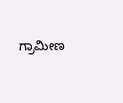ಗ್ರಾಮೀಣ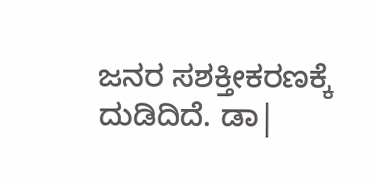ಜನರ ಸಶಕ್ತೀಕರಣಕ್ಕೆ ದುಡಿದಿದೆ. ಡಾ|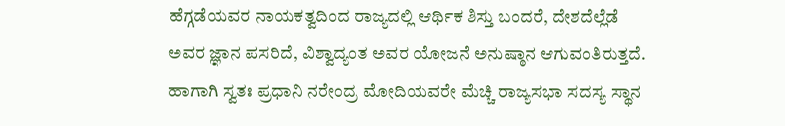ಹೆಗ್ಗಡೆಯವರ ನಾಯಕತ್ವದಿಂದ ರಾಜ್ಯದಲ್ಲಿ ಆರ್ಥಿಕ ಶಿಸ್ತು ಬಂದರೆ, ದೇಶದೆಲ್ಲೆಡೆ ಅವರ ಜ್ಞಾನ ಪಸರಿದೆ, ವಿಶ್ವಾದ್ಯಂತ ಅವರ ಯೋಜನೆ ಅನುಷ್ಠಾನ ಆಗುವಂತಿರುತ್ತದೆ. ಹಾಗಾಗಿ ಸ್ವತಃ ಪ್ರಧಾನಿ ನರೇಂದ್ರ ಮೋದಿಯವರೇ ಮೆಚ್ಚಿ ರಾಜ್ಯಸಭಾ ಸದಸ್ಯ ಸ್ಥಾನ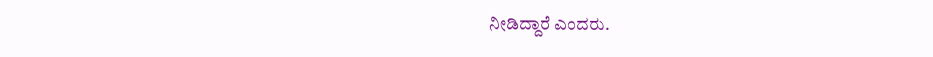ನೀಡಿದ್ದಾರೆ ಎಂದರು.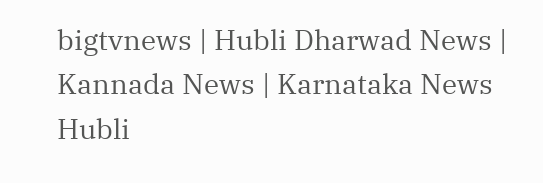bigtvnews | Hubli Dharwad News | Kannada News | Karnataka News Hubli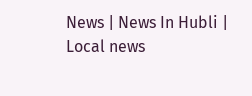News | News In Hubli | Local news